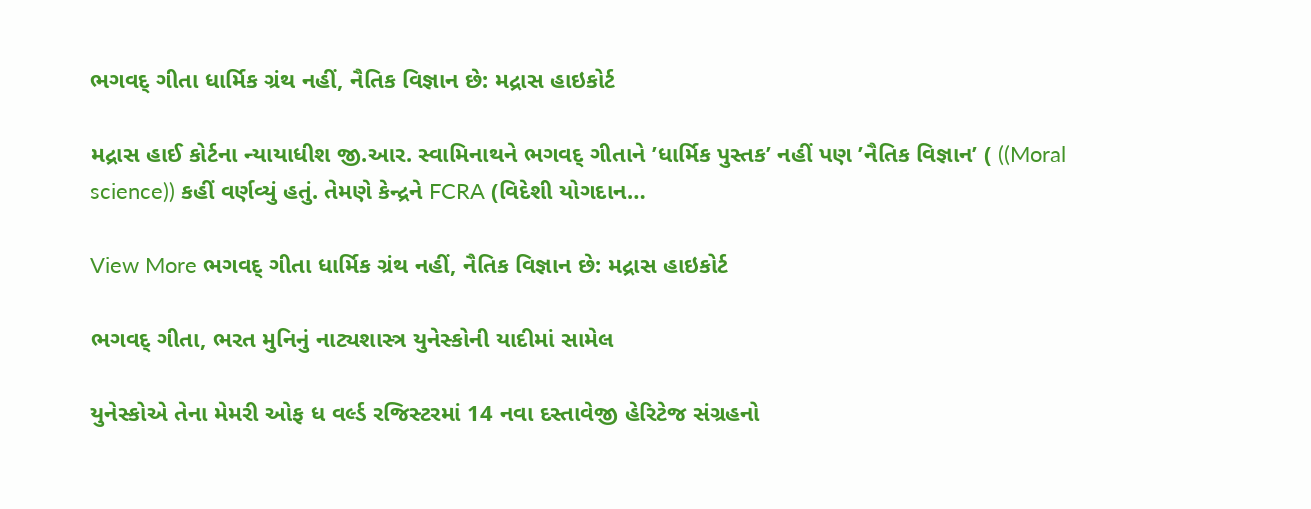ભગવદ્ ગીતા ધાર્મિક ગ્રંથ નહીં, નૈતિક વિજ્ઞાન છે: મદ્રાસ હાઇકોર્ટ

મદ્રાસ હાઈ કોર્ટના ન્યાયાધીશ જી.આર. સ્વામિનાથને ભગવદ્ ગીતાને ’ધાર્મિક પુસ્તક’ નહીં પણ ’નૈતિક વિજ્ઞાન’ ( ((Moral science)) કહીં વર્ણવ્યું હતું. તેમણે કેન્દ્રને FCRA (વિદેશી યોગદાન…

View More ભગવદ્ ગીતા ધાર્મિક ગ્રંથ નહીં, નૈતિક વિજ્ઞાન છે: મદ્રાસ હાઇકોર્ટ

ભગવદ્ ગીતા, ભરત મુનિનું નાટ્યશાસ્ત્ર યુનેસ્કોની યાદીમાં સામેલ

યુનેસ્કોએ તેના મેમરી ઓફ ધ વર્લ્ડ રજિસ્ટરમાં 14 નવા દસ્તાવેજી હેરિટેજ સંગ્રહનો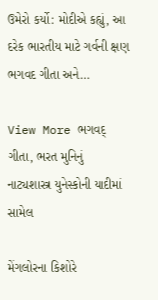ઉમેરો કર્યો: મોદીએ કહ્યું, આ દરેક ભારતીય માટે ગર્વની ક્ષણ ભગવદ ગીતા અને…

View More ભગવદ્ ગીતા, ભરત મુનિનું નાટ્યશાસ્ત્ર યુનેસ્કોની યાદીમાં સામેલ

મેંગલોરના કિશોરે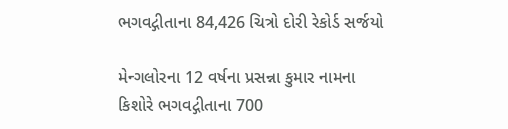ભગવદ્ગીતાના 84,426 ચિત્રો દોરી રેકોર્ડ સર્જયો

મેન્ગલોરના 12 વર્ષના પ્રસન્ના કુમાર નામના કિશોરે ભગવદ્ગીતાના 700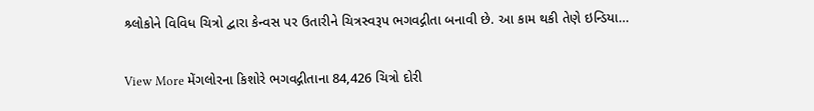શ્ર્લોકોને વિવિધ ચિત્રો દ્વારા કેન્વસ પર ઉતારીને ચિત્રસ્વરૂપ ભગવદ્ગીતા બનાવી છે. આ કામ થકી તેણે ઇન્ડિયા…

View More મેંગલોરના કિશોરે ભગવદ્ગીતાના 84,426 ચિત્રો દોરી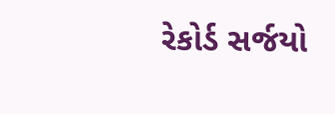રેકોર્ડ સર્જયો